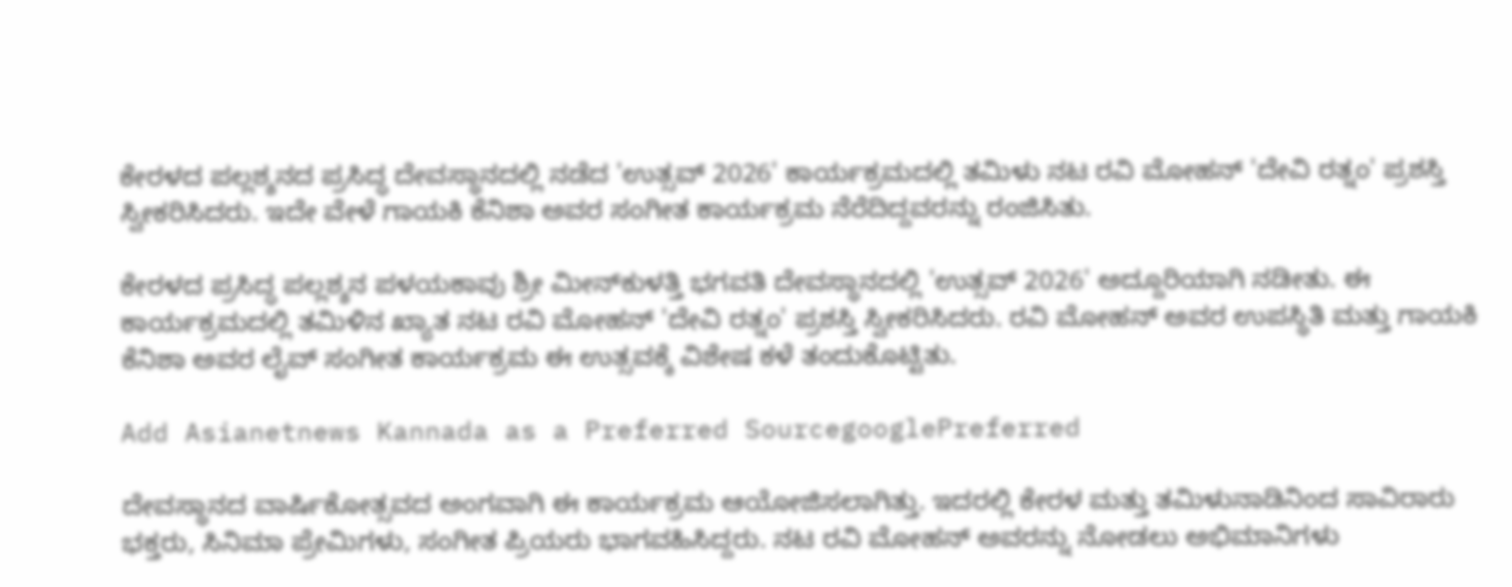ಕೇರಳದ ಪಲ್ಲಶ್ಶನದ ಪ್ರಸಿದ್ಧ ದೇವಸ್ಥಾನದಲ್ಲಿ ನಡೆದ 'ಉತ್ಸವ್ 2026' ಕಾರ್ಯಕ್ರಮದಲ್ಲಿ ತಮಿಳು ನಟ ರವಿ ಮೋಹನ್‌ 'ದೇವಿ ರತ್ನಂ' ಪ್ರಶಸ್ತಿ ಸ್ವೀಕರಿಸಿದರು. ಇದೇ ವೇಳೆ ಗಾಯಕಿ ಕೆನಿಶಾ ಅವರ ಸಂಗೀತ ಕಾರ್ಯಕ್ರಮ ನೆರೆದಿದ್ದವರನ್ನು ರಂಜಿಸಿತು.

ಕೇರಳದ ಪ್ರಸಿದ್ಧ ಪಲ್ಲಶ್ಶನ ಪಳಯಕಾವು ಶ್ರೀ ಮೀನ್‌ಕುಳತ್ತಿ ಭಗವತಿ ದೇವಸ್ಥಾನದಲ್ಲಿ 'ಉತ್ಸವ್ 2026' ಅದ್ದೂರಿಯಾಗಿ ನಡೀತು. ಈ ಕಾರ್ಯಕ್ರಮದಲ್ಲಿ ತಮಿಳಿನ ಖ್ಯಾತ ನಟ ರವಿ ಮೋಹನ್ 'ದೇವಿ ರತ್ನಂ' ಪ್ರಶಸ್ತಿ ಸ್ವೀಕರಿಸಿದರು. ರವಿ ಮೋಹನ್ ಅವರ ಉಪಸ್ಥಿತಿ ಮತ್ತು ಗಾಯಕಿ ಕೆನಿಶಾ ಅವರ ಲೈವ್ ಸಂಗೀತ ಕಾರ್ಯಕ್ರಮ ಈ ಉತ್ಸವಕ್ಕೆ ವಿಶೇಷ ಕಳೆ ತಂದುಕೊಟ್ಟಿತು.

Add Asianetnews Kannada as a Preferred SourcegooglePreferred

ದೇವಸ್ಥಾನದ ವಾರ್ಷಿಕೋತ್ಸವದ ಅಂಗವಾಗಿ ಈ ಕಾರ್ಯಕ್ರಮ ಆಯೋಜಿಸಲಾಗಿತ್ತು. ಇದರಲ್ಲಿ ಕೇರಳ ಮತ್ತು ತಮಿಳುನಾಡಿನಿಂದ ಸಾವಿರಾರು ಭಕ್ತರು, ಸಿನಿಮಾ ಪ್ರೇಮಿಗಳು, ಸಂಗೀತ ಪ್ರಿಯರು ಭಾಗವಹಿಸಿದ್ದರು. ನಟ ರವಿ ಮೋಹನ್ ಅವರನ್ನು ನೋಡಲು ಅಭಿಮಾನಿಗಳು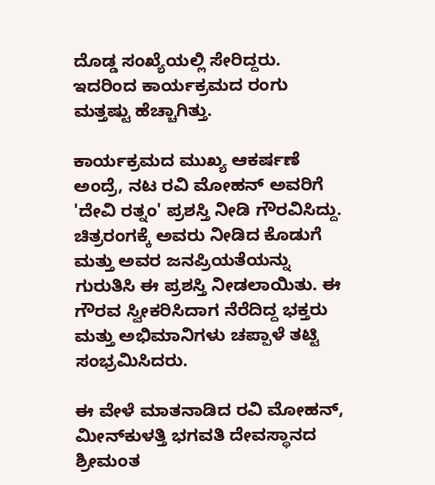ದೊಡ್ಡ ಸಂಖ್ಯೆಯಲ್ಲಿ ಸೇರಿದ್ದರು. ಇದರಿಂದ ಕಾರ್ಯಕ್ರಮದ ರಂಗು ಮತ್ತಷ್ಟು ಹೆಚ್ಚಾಗಿತ್ತು.

ಕಾರ್ಯಕ್ರಮದ ಮುಖ್ಯ ಆಕರ್ಷಣೆ ಅಂದ್ರೆ, ನಟ ರವಿ ಮೋಹನ್ ಅವರಿಗೆ 'ದೇವಿ ರತ್ನಂ' ಪ್ರಶಸ್ತಿ ನೀಡಿ ಗೌರವಿಸಿದ್ದು. ಚಿತ್ರರಂಗಕ್ಕೆ ಅವರು ನೀಡಿದ ಕೊಡುಗೆ ಮತ್ತು ಅವರ ಜನಪ್ರಿಯತೆಯನ್ನು ಗುರುತಿಸಿ ಈ ಪ್ರಶಸ್ತಿ ನೀಡಲಾಯಿತು. ಈ ಗೌರವ ಸ್ವೀಕರಿಸಿದಾಗ ನೆರೆದಿದ್ದ ಭಕ್ತರು ಮತ್ತು ಅಭಿಮಾನಿಗಳು ಚಪ್ಪಾಳೆ ತಟ್ಟಿ ಸಂಭ್ರಮಿಸಿದರು.

ಈ ವೇಳೆ ಮಾತನಾಡಿದ ರವಿ ಮೋಹನ್, ಮೀನ್‌ಕುಳತ್ತಿ ಭಗವತಿ ದೇವಸ್ಥಾನದ ಶ್ರೀಮಂತ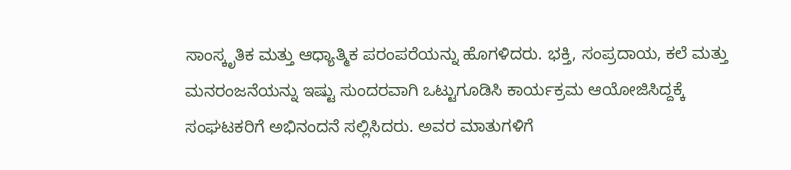ಸಾಂಸ್ಕೃತಿಕ ಮತ್ತು ಆಧ್ಯಾತ್ಮಿಕ ಪರಂಪರೆಯನ್ನು ಹೊಗಳಿದರು. ಭಕ್ತಿ, ಸಂಪ್ರದಾಯ, ಕಲೆ ಮತ್ತು ಮನರಂಜನೆಯನ್ನು ಇಷ್ಟು ಸುಂದರವಾಗಿ ಒಟ್ಟುಗೂಡಿಸಿ ಕಾರ್ಯಕ್ರಮ ಆಯೋಜಿಸಿದ್ದಕ್ಕೆ ಸಂಘಟಕರಿಗೆ ಅಭಿನಂದನೆ ಸಲ್ಲಿಸಿದರು. ಅವರ ಮಾತುಗಳಿಗೆ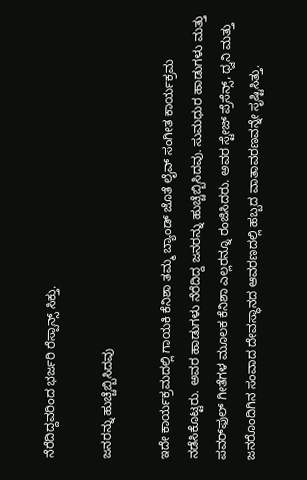ನೆರೆದಿದ್ದವರಿಂದ ಭರ್ಜರಿ ರೆಸ್ಪಾನ್ಸ್ ಸಿಕ್ತು.

ಜನರನ್ನು ಹುಚ್ಚೆಬ್ಬಿಸಿದವು

ಇದೇ ಕಾರ್ಯಕ್ರಮದಲ್ಲಿ ಗಾಯಕಿ ಕೆನಿಶಾ ತಮ್ಮ ಬ್ಯಾಂಡ್ ಜೊತೆ ಲೈವ್ ಸಂಗೀತ ಕಾರ್ಯಕ್ರಮ ನಡೆಸಿಕೊಟ್ಟರು. ಅವರ ಹಾಡುಗಳು ನೆರೆದಿದ್ದ ಜನರನ್ನು ಹುಚ್ಚೆಬ್ಬಿಸಿದವು. ಸುಮಧುರ ಹಾಡುಗಳು ಮತ್ತು ಪವರ್‌ಫುಲ್ ಗೀತೆಗಳ ಮೂಲಕ ಕೆನಿಶಾ ಎಲ್ಲರನ್ನೂ ರಂಜಿಸಿದರು. ಅವರ ಸ್ಟೇಜ್ ಪ್ರೆಸೆನ್ಸ್, ಧ್ವನಿ ಮತ್ತು ಜನರೊಂದಿಗಿನ ಸಂವಾದ ದೇವಸ್ಥಾನದ ಆವರಣದಲ್ಲಿ ಹಬ್ಬದ ವಾತಾವರಣವನ್ನೇ ಸೃಷ್ಟಿಸಿತ್ತು.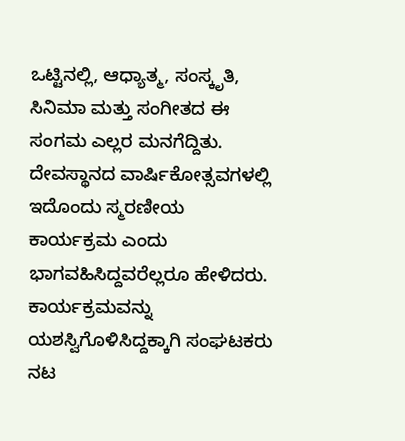ಒಟ್ಟಿನಲ್ಲಿ, ಆಧ್ಯಾತ್ಮ, ಸಂಸ್ಕೃತಿ, ಸಿನಿಮಾ ಮತ್ತು ಸಂಗೀತದ ಈ ಸಂಗಮ ಎಲ್ಲರ ಮನಗೆದ್ದಿತು. ದೇವಸ್ಥಾನದ ವಾರ್ಷಿಕೋತ್ಸವಗಳಲ್ಲಿ ಇದೊಂದು ಸ್ಮರಣೀಯ ಕಾರ್ಯಕ್ರಮ ಎಂದು ಭಾಗವಹಿಸಿದ್ದವರೆಲ್ಲರೂ ಹೇಳಿದರು. ಕಾರ್ಯಕ್ರಮವನ್ನು ಯಶಸ್ವಿಗೊಳಿಸಿದ್ದಕ್ಕಾಗಿ ಸಂಘಟಕರು ನಟ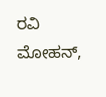ರವಿ ಮೋಹನ್,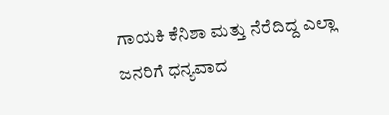ಗಾಯಕಿ ಕೆನಿಶಾ ಮತ್ತು ನೆರೆದಿದ್ದ ಎಲ್ಲಾ ಜನರಿಗೆ ಧನ್ಯವಾದ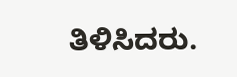ತಿಳಿಸಿದರು.